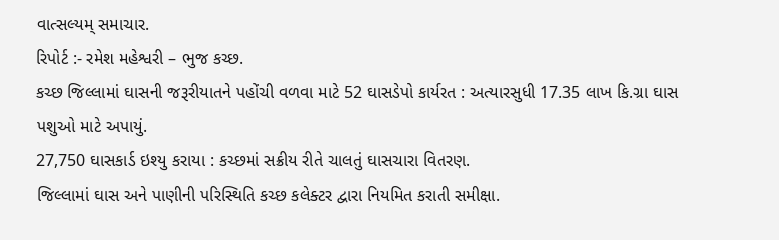વાત્સલ્યમ્ સમાચાર.
રિપોર્ટ :- રમેશ મહેશ્વરી – ભુજ કચ્છ.
કચ્છ જિલ્લામાં ઘાસની જરૂરીયાતને પહોંચી વળવા માટે 52 ઘાસડેપો કાર્યરત : અત્યારસુધી 17.35 લાખ કિ.ગ્રા ઘાસ પશુઓ માટે અપાયું.
27,750 ઘાસકાર્ડ ઇશ્યુ કરાયા : કચ્છમાં સક્રીય રીતે ચાલતું ઘાસચારા વિતરણ.
જિલ્લામાં ઘાસ અને પાણીની પરિસ્થિતિ કચ્છ કલેક્ટર દ્વારા નિયમિત કરાતી સમીક્ષા.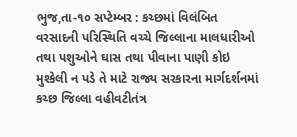ભુજ,તા-૧૦ સપ્ટેમ્બર : કચ્છમાં વિલંબિત વરસાદની પરિસ્થિતિ વચ્ચે જિલ્લાના માલધારીઓ તથા પશુઓને ઘાસ તથા પીવાના પાણી કોઇ મુશ્કેલી ન પડે તે માટે રાજ્ય સરકારના માર્ગદર્શનમાં કચ્છ જિલ્લા વહીવટીતંત્ર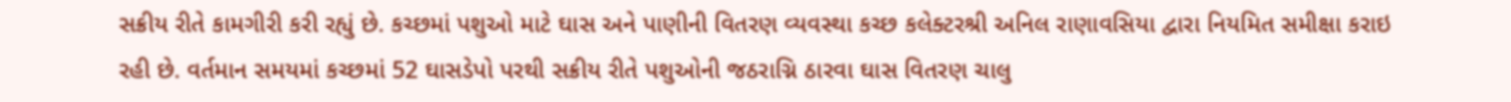સક્રીય રીતે કામગીરી કરી રહ્યું છે. કચ્છમાં પશુઓ માટે ઘાસ અને પાણીની વિતરણ વ્યવસ્થા કચ્છ કલેક્ટરશ્રી અનિલ રાણાવસિયા દ્વારા નિયમિત સમીક્ષા કરાઇ રહી છે. વર્તમાન સમયમાં કચ્છમાં 52 ઘાસડેપો પરથી સક્રીય રીતે પશુઓની જઠરાગ્નિ ઠારવા ઘાસ વિતરણ ચાલુ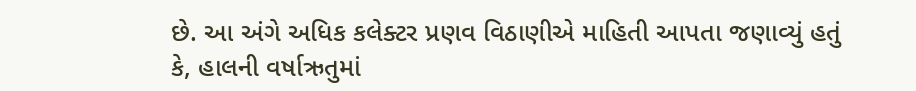છે. આ અંગે અધિક કલેક્ટર પ્રણવ વિઠાણીએ માહિતી આપતા જણાવ્યું હતું કે, હાલની વર્ષાઋતુમાં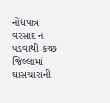નોંધપાત્ર વરસાદ ન પડવાથી કચ્છ જિલ્લામાં ઘાસચારાની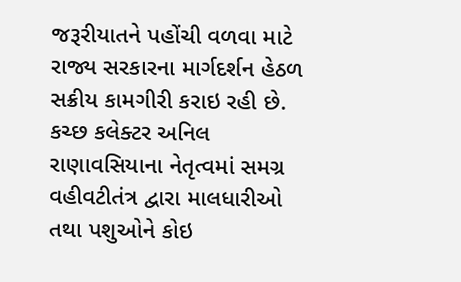જરૂરીયાતને પહોંચી વળવા માટે રાજ્ય સરકારના માર્ગદર્શન હેઠળ સક્રીય કામગીરી કરાઇ રહી છે.
કચ્છ કલેક્ટર અનિલ રાણાવસિયાના નેતૃત્વમાં સમગ્ર વહીવટીતંત્ર દ્વારા માલધારીઓ તથા પશુઓને કોઇ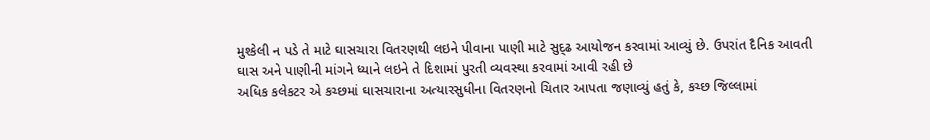મુશ્કેલી ન પડે તે માટે ઘાસચારા વિતરણથી લઇને પીવાના પાણી માટે સુદ્ઢ આયોજન કરવામાં આવ્યું છે. ઉપરાંત દૈનિક આવતી ઘાસ અને પાણીની માંગને ધ્યાને લઇને તે દિશામાં પુરતી વ્યવસ્થા કરવામાં આવી રહી છે
અધિક કલેકટર એ કચ્છમાં ઘાસચારાના અત્યારસુધીના વિતરણનો ચિતાર આપતા જણાવ્યું હતું કે, કચ્છ જિલ્લામાં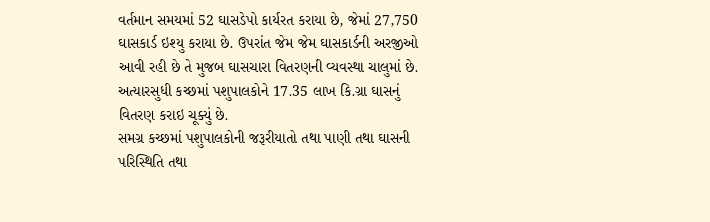વર્તમાન સમયમાં 52 ઘાસડેપો કાર્યરત કરાયા છે, જેમાં 27,750 ઘાસકાર્ડ ઇશ્યુ કરાયા છે. ઉપરાંત જેમ જેમ ઘાસકાર્ડની અરજીઓ આવી રહી છે તે મુજબ ઘાસચારા વિતરણની વ્યવસ્થા ચાલુમાં છે. અત્યારસુધી કચ્છમાં પશુપાલકોને 17.35 લાખ કિ.ગ્રા ઘાસનું વિતરણ કરાઇ ચૂક્યું છે.
સમગ્ર કચ્છમાં પશુપાલકોની જરૂરીયાતો તથા પાણી તથા ઘાસની પરિસ્થિતિ તથા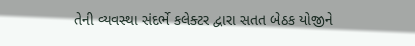તેની વ્યવસ્થા સંદર્ભે કલેક્ટર દ્વારા સતત બેઠક યોજીને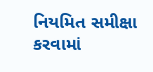નિયમિત સમીક્ષા કરવામાં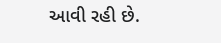આવી રહી છે.